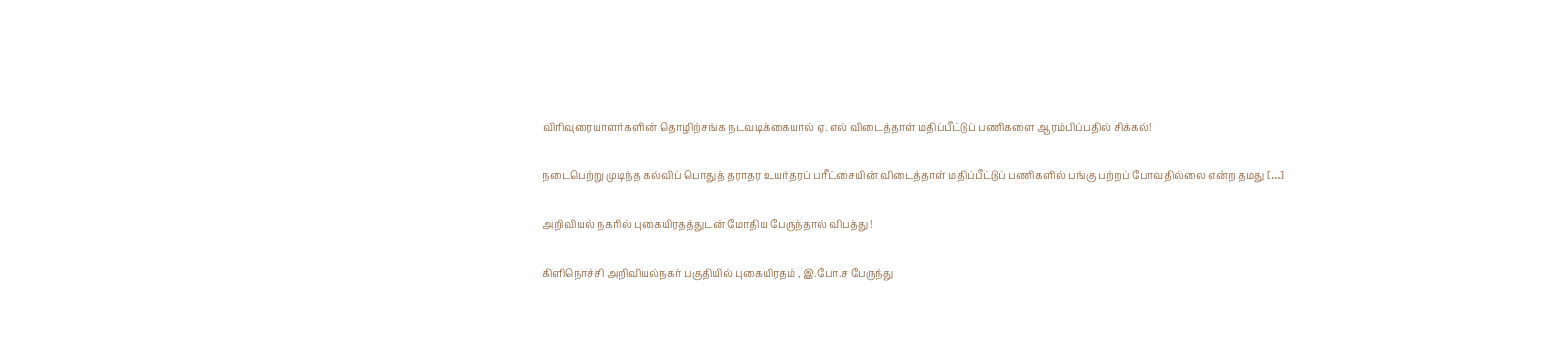விரிவுரையாளர்களின் தொழிற்சங்க நடவடிக்கையால் ஏ. எல் விடைத்தாள் மதிப்பீட்டுப் பணிகளை ஆரம்பிப்பதில் சிக்கல்!

நடைபெற்று முடிந்த கல்விப் பொதுத் தராதர உயர்தரப் பரீட்சையின் விடைத்தாள் மதிப்பீட்டுப் பணிகளில் பங்கு பற்றப் போவதில்லை என்ற தமது […]

அறிவியல் நகரில் புகையிரதத்துடன் மோதிய பேருந்தால் விபத்து !

கிளிநொச்சி அறிவியல்நகர் பகுதியில் புகையிரதம் , இ.போ.ச பேருந்து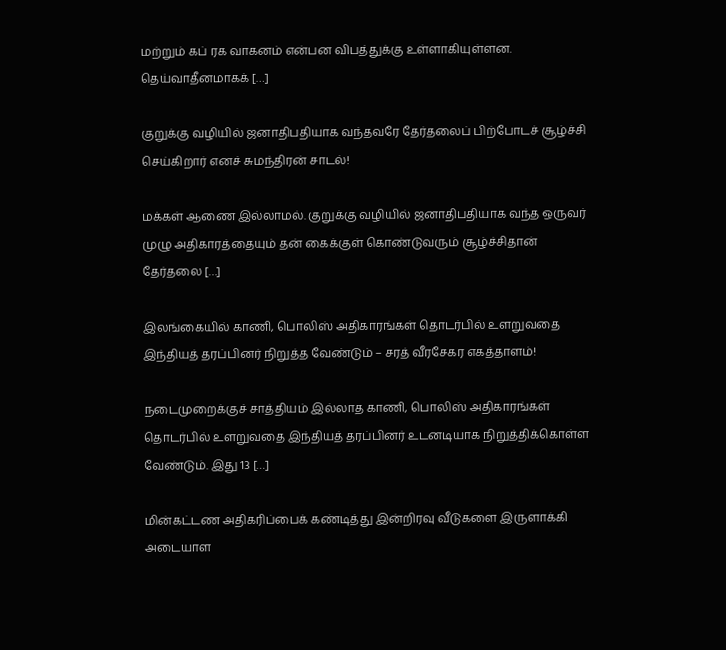மற்றும் கப் ரக வாகனம் என்பன விபத்துக்கு உள்ளாகியுள்ளன. தெய்வாதீனமாகக் […]

குறுக்கு வழியில் ஜனாதிபதியாக வந்தவரே தேர்தலைப் பிற்போடச் சூழ்ச்சி செய்கிறார் எனச் சுமந்திரன் சாடல்!

மக்கள் ஆணை இல்லாமல். குறுக்கு வழியில் ஜனாதிபதியாக வந்த ஒருவர் முழு அதிகாரத்தையும் தன் கைக்குள் கொண்டுவரும் சூழ்ச்சிதான் தேர்தலை […]

இலங்கையில் காணி, பொலிஸ் அதிகாரங்கள் தொடர்பில் உளறுவதை இந்தியத் தரப்பினர் நிறுத்த வேண்டும் – சரத் வீரசேகர எகத்தாளம்!

நடைமுறைக்குச் சாத்தியம் இல்லாத காணி, பொலிஸ் அதிகாரங்கள் தொடர்பில் உளறுவதை இந்தியத் தரப்பினர் உடனடியாக நிறுத்திக்கொள்ள வேண்டும். இது 13 […]

மின்கட்டண அதிகரிப்பைக் கண்டித்து இன்றிரவு வீடுகளை இருளாக்கி அடையாள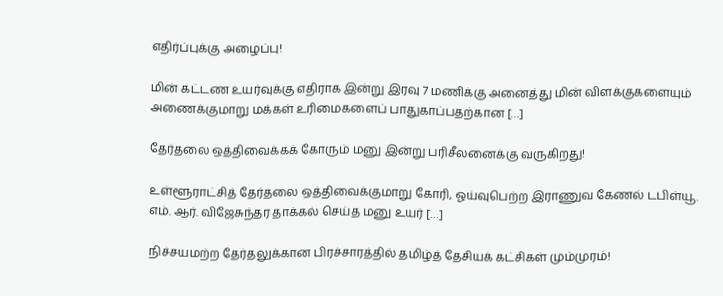எதிர்ப்புக்கு அழைப்பு!

மின் கட்டண உயர்வுக்கு எதிராக இன்று இரவு 7 மணிக்கு அனைத்து மின் விளக்குகளையும் அணைக்குமாறு மக்கள் உரிமைகளைப் பாதுகாப்பதற்கான […]

தேர்தலை ஒத்திவைக்கக் கோரும் மனு இன்று பரிசீலனைக்கு வருகிறது!

உள்ளூராட்சித் தேர்தலை ஒத்திவைக்குமாறு கோரி, ஓய்வுபெற்ற இராணுவ கேணல் டபிள்யூ. எம். ஆர். விஜேசுந்தர தாக்கல் செய்த மனு உயர் […]

நிச்சயமற்ற தேர்தலுக்கான பிரச்சாரத்தில் தமிழ்த் தேசியக் கட்சிகள் மும்முரம்!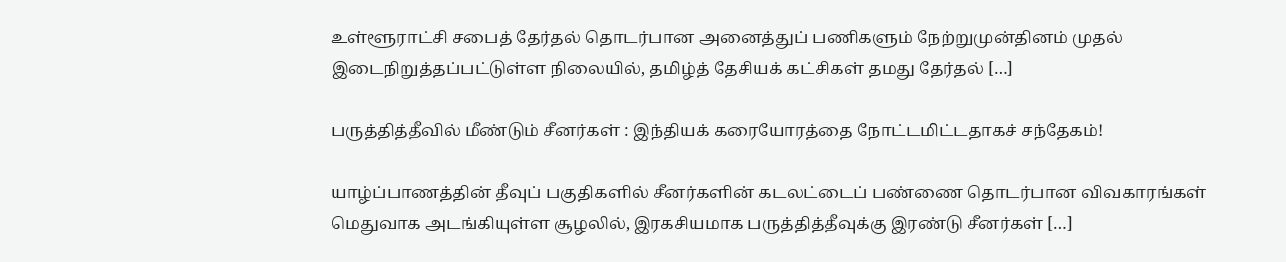உள்ளூராட்சி சபைத் தேர்தல் தொடர்பான அனைத்துப் பணிகளும் நேற்றுமுன்தினம் முதல் இடைநிறுத்தப்பட்டுள்ள நிலையில், தமிழ்த் தேசியக் கட்சிகள் தமது தேர்தல் […]

பருத்தித்தீவில் மீண்டும் சீனர்கள் : இந்தியக் கரையோரத்தை நோட்டமிட்டதாகச் சந்தேகம்!

யாழ்ப்பாணத்தின் தீவுப் பகுதிகளில் சீனர்களின் கடலட்டைப் பண்ணை தொடர்பான விவகாரங்கள் மெதுவாக அடங்கியுள்ள சூழலில், இரகசியமாக பருத்தித்தீவுக்கு இரண்டு சீனர்கள் […]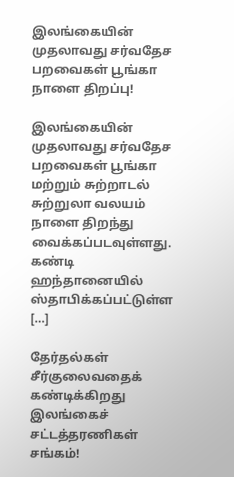இலங்கையின் முதலாவது சர்வதேச பறவைகள் பூங்கா நாளை திறப்பு!

இலங்கையின் முதலாவது சர்வதேச பறவைகள் பூங்கா மற்றும் சுற்றாடல் சுற்றுலா வலயம் நாளை திறந்து வைக்கப்படவுள்ளது. கண்டி ஹந்தானையில் ஸ்தாபிக்கப்பட்டுள்ள […]

தேர்தல்கள் சீர்குலைவதைக் கண்டிக்கிறது இலங்கைச் சட்டத்தரணிகள் சங்கம்!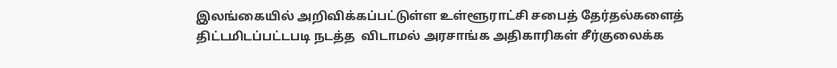இலங்கையில் அறிவிக்கப்பட்டுள்ள உள்ளூராட்சி சபைத் தேர்தல்களைத் திட்டமிடப்பட்டபடி நடத்த  விடாமல் அரசாங்க அதிகாரிகள் சீர்குலைக்க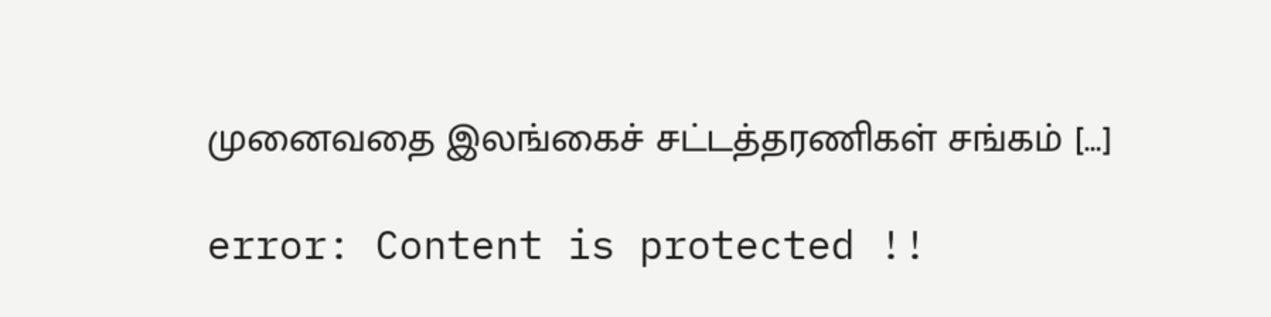முனைவதை இலங்கைச் சட்டத்தரணிகள் சங்கம் […]

error: Content is protected !!